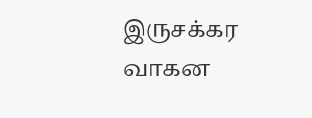இருசக்கர வாகன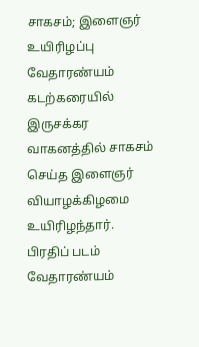சாகசம்; இளைஞர் உயிரிழப்பு
வேதாரண்யம் கடற்கரையில் இருசக்கர வாகனத்தில் சாகசம் செய்த இளைஞர் வியாழக்கிழமை உயிரிழந்தார்.
பிரதிப் படம்
வேதாரண்யம்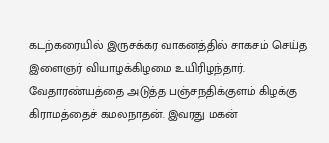கடற்கரையில் இருசக்கர வாகனத்தில் சாகசம் செய்த இளைஞர் வியாழக்கிழமை உயிரிழந்தார்.
வேதாரண்யத்தை அடுத்த பஞ்சநதிக்குளம் கிழக்கு கிராமத்தைச் கமலநாதன். இவரது மகன்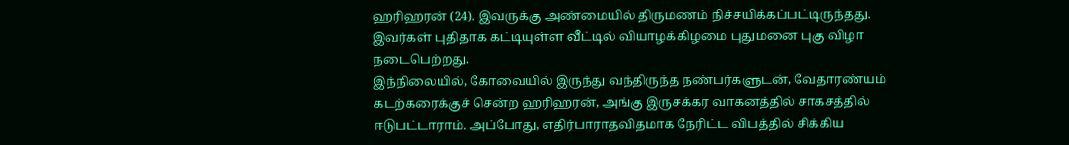ஹரிஹரன் (24). இவருக்கு அண்மையில் திருமணம் நிச்சயிக்கப்பட்டிருந்தது. இவர்கள் புதிதாக கட்டியுள்ள வீட்டில் வியாழக்கிழமை புதுமனை புகு விழா நடைபெற்றது.
இந்நிலையில், கோவையில் இருந்து வந்திருந்த நண்பர்களுடன், வேதாரண்யம் கடற்கரைக்குச் சென்ற ஹரிஹரன், அங்கு இருசக்கர வாகனத்தில் சாகசத்தில் ஈடுபட்டாராம். அப்போது, எதிர்பாராதவிதமாக நேரிட்ட விபத்தில் சிக்கிய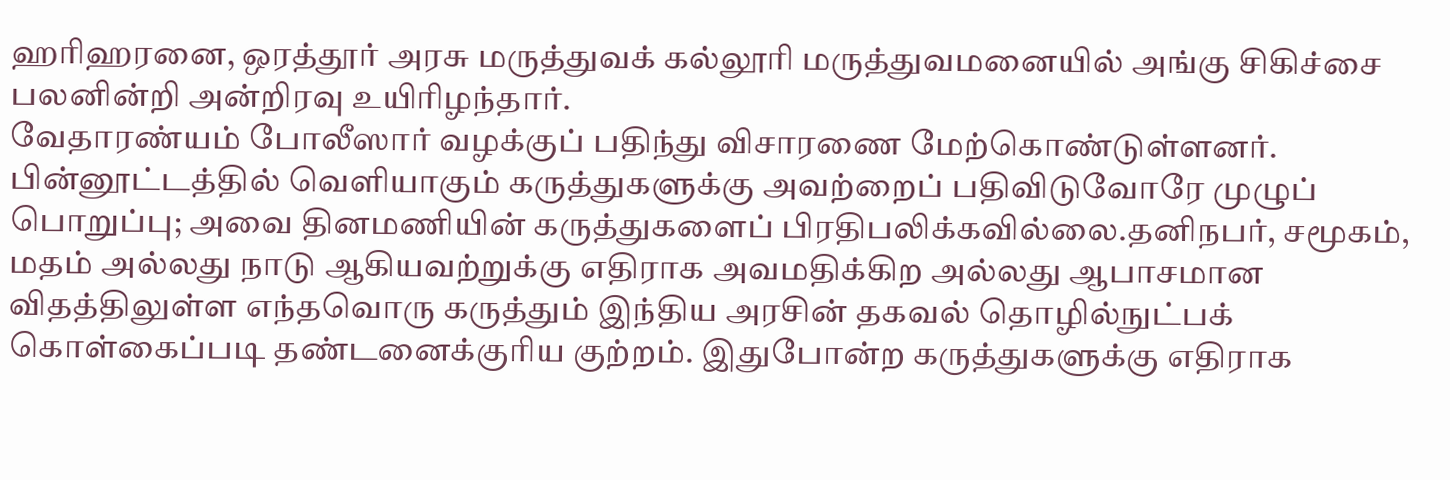ஹரிஹரனை, ஒரத்தூர் அரசு மருத்துவக் கல்லூரி மருத்துவமனையில் அங்கு சிகிச்சை பலனின்றி அன்றிரவு உயிரிழந்தார்.
வேதாரண்யம் போலீஸார் வழக்குப் பதிந்து விசாரணை மேற்கொண்டுள்ளனர்.
பின்னூட்டத்தில் வெளியாகும் கருத்துகளுக்கு அவற்றைப் பதிவிடுவோரே முழுப் பொறுப்பு; அவை தினமணியின் கருத்துகளைப் பிரதிபலிக்கவில்லை.தனிநபர், சமூகம், மதம் அல்லது நாடு ஆகியவற்றுக்கு எதிராக அவமதிக்கிற அல்லது ஆபாசமான விதத்திலுள்ள எந்தவொரு கருத்தும் இந்திய அரசின் தகவல் தொழில்நுட்பக் கொள்கைப்படி தண்டனைக்குரிய குற்றம். இதுபோன்ற கருத்துகளுக்கு எதிராக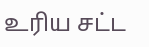உரிய சட்ட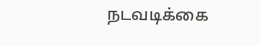நடவடிக்கை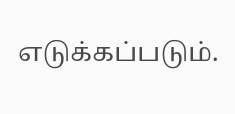எடுக்கப்படும்.